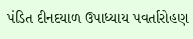પંડિત દીનદયાળ ઉપાધ્યાય પવર્તારોહણ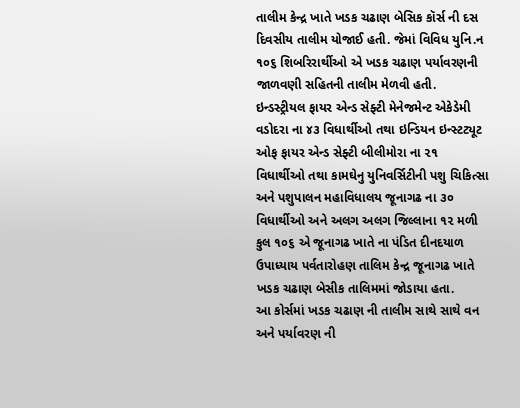તાલીમ કેન્દ્ર ખાતે ખડક ચઢાણ બેસિક કૉર્સ ની દસ દિવસીય તાલીમ યોજાઈ હતી. જેમાં વિવિધ યુનિ.ન ૧૦૬ શિબરિરાર્થીઓ એ ખડક ચઢાણ પર્યાવરણની જાળવણી સહિતની તાલીમ મેળવી હતી.
ઇન્ડસ્ટ્રીયલ ફાયર એન્ડ સેફ્ટી મેનેજમેન્ટ એકેડેમી વડોદરા ના ૪૩ વિધાર્થીઓ તથા ઇન્ડિયન ઇન્સ્ટટ્યૂટ ઓફ ફાયર એન્ડ સેફ્ટી બીલીમોરા ના ૨૧ વિધાર્થીઓ તથા કામઘેનુ યુનિવર્સિટીની પશુ ચિકિત્સા અને પશુપાલન મહાવિધાલય જૂનાગઢ ના ૩૦ વિધાર્થીઓ અને અલગ અલગ જિલ્લાના ૧૨ મળી કુલ ૧૦૬ એ જૂનાગઢ ખાતે ના પંડિત દીનદયાળ ઉપાધ્યાય પર્વતારોહણ તાલિમ કેન્દ્ર જૂનાગઢ ખાતે ખડક ચઢાણ બેસીક તાલિમમાં જોડાયા હતા.
આ કોર્સમાં ખડક ચઢાણ ની તાલીમ સાથે સાથે વન અને પર્યાવરણ ની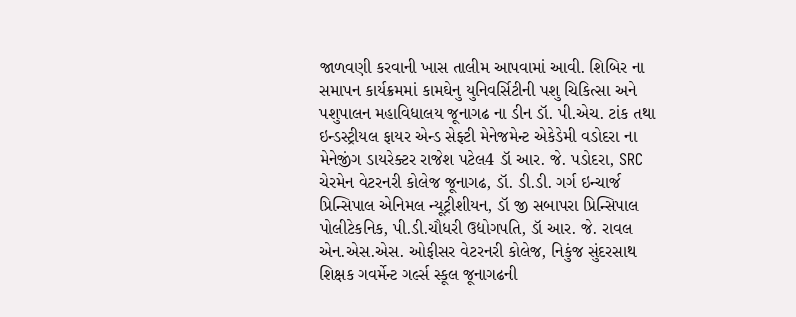જાળવણી કરવાની ખાસ તાલીમ આપવામાં આવી. શિબિર ના સમાપન કાર્યક્રમમાં કામઘેનુ યુનિવર્સિટીની પશુ ચિકિત્સા અને પશુપાલન મહાવિધાલય જૂનાગઢ ના ડીન ડૉ. પી.એચ. ટાંક તથા ઇન્ડસ્ટ્રીયલ ફાયર એન્ડ સેફ્ટી મેનેજમેન્ટ એકેડેમી વડોદરા ના મેનેજીંગ ડાયરેક્ટર રાજેશ પટેલ4 ડૉ આર. જે. પડોદરા, SRC ચેરમેન વેટરનરી કોલેજ જૂનાગઢ, ડૉ. ડી.ડી. ગર્ગ ઇન્ચાર્જ પ્રિન્સિપાલ એનિમલ ન્યૂટ્રીશીયન, ડૉ જી સબાપરા પ્રિન્સિપાલ પોલીટેકનિક, પી.ડી.ચૌધરી ઉદ્યોગપતિ, ડૉ આર. જે. રાવલ એન.એસ.એસ. ઓફીસર વેટરનરી કોલેજ, નિકુંજ સુંદરસાથ શિક્ષક ગવર્મેન્ટ ગર્લ્સ સ્કૂલ જૂનાગઢની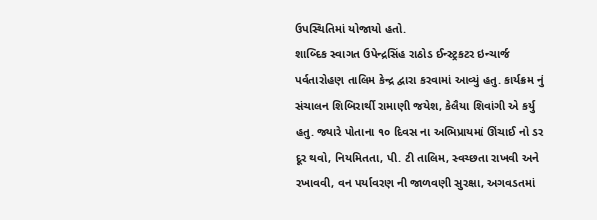ઉપસ્થિતિમાં યોજાયો હતો.
શાબ્દિક સ્વાગત ઉપેન્દ્રસિંહ રાઠોડ ઈન્સ્ટ્રકટર ઇન્ચાર્જ પર્વતારોહણ તાલિમ કેન્દ્ર દ્વારા કરવામાં આવ્યું હતુ. કાર્યક્રમ નું સંચાલન શિબિરાર્થી રામાણી જયેશ, કેલૈયા શિવાંગી એ કર્યુ હતુ. જ્યારે પોતાના ૧૦ દિવસ ના અભિપ્રાયમાં ઊંચાઈ નો ડર દૂર થવો, નિયમિતતા, પી. ટી તાલિમ, સ્વચ્છતા રાખવી અને રખાવવી, વન પર્યાવરણ ની જાળવણી સુરક્ષા, અગવડતમાં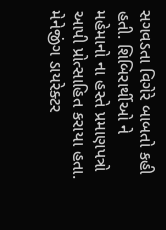સગવડતા વિગેરે બાબતો કહી હતી. શિબિરાર્થીઓ ને મહેમાનો ના હસ્તે પ્રમાણપત્રો આપી પ્રોત્સાહિત કરાયા હતા. મેનેજીંગ ડાયરેક્ટર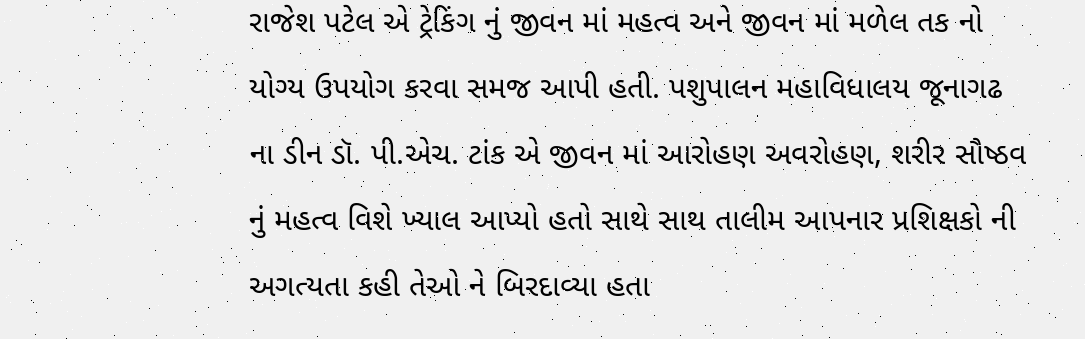રાજેશ પટેલ એ ટ્રેકિંગ નું જીવન માં મહત્વ અને જીવન માં મળેલ તક નો યોગ્ય ઉપયોગ કરવા સમજ આપી હતી. પશુપાલન મહાવિધાલય જૂનાગઢ ના ડીન ડૉ. પી.એચ. ટાંક એ જીવન માં આરોહણ અવરોહણ, શરીર સૌષ્ઠવ નું મહત્વ વિશે ખ્યાલ આપ્યો હતો સાથે સાથ તાલીમ આપનાર પ્રશિક્ષકો ની અગત્યતા કહી તેઓ ને બિરદાવ્યા હતા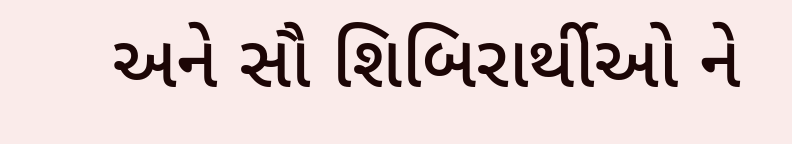અને સૌ શિબિરાર્થીઓ ને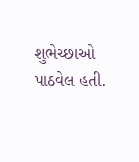શુભેચ્છાઓ પાઠવેલ હતી.